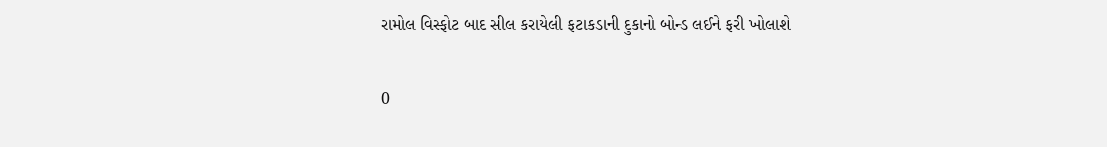રામોલ વિસ્ફોટ બાદ સીલ કરાયેલી ફટાકડાની દુકાનો બોન્ડ લઈને ફરી ખોલાશે

0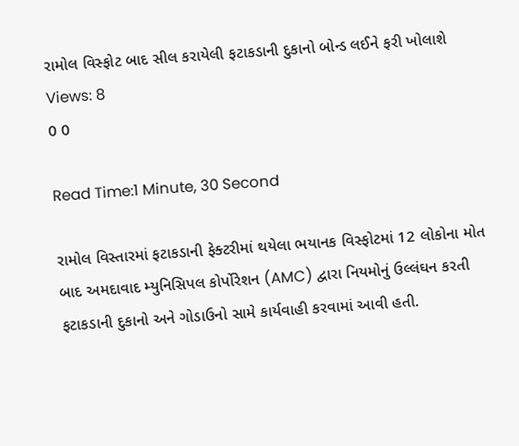રામોલ વિસ્ફોટ બાદ સીલ કરાયેલી ફટાકડાની દુકાનો બોન્ડ લઈને ફરી ખોલાશે
Views: 8
0 0

Read Time:1 Minute, 30 Second

રામોલ વિસ્તારમાં ફટાકડાની ફેક્ટરીમાં થયેલા ભયાનક વિસ્ફોટમાં 12 લોકોના મોત બાદ અમદાવાદ મ્યુનિસિપલ કોર્પોરેશન (AMC) દ્વારા નિયમોનું ઉલ્લંઘન કરતી ફટાકડાની દુકાનો અને ગોડાઉનો સામે કાર્યવાહી કરવામાં આવી હતી.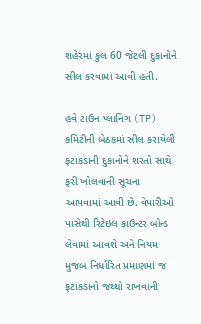શહેરમાં કુલ 60 જેટલી દુકાનોને સીલ કરવામાં આવી હતી.

હવે ટાઉન પ્લાનિંગ (TP) કમિટીની બેઠકમાં સીલ કરાયેલી ફટાકડાની દુકાનોને શરતો સાથે ફરી ખોલવાની સૂચના આપવામાં આવી છે. વેપારીઓ પાસેથી રિટેઇલ કાઉન્ટર બોન્ડ લેવામાં આવશે અને નિયમ મુજબ નિર્ધારિત પ્રમાણમાં જ ફટાકડાનો જથ્થો રાખવાની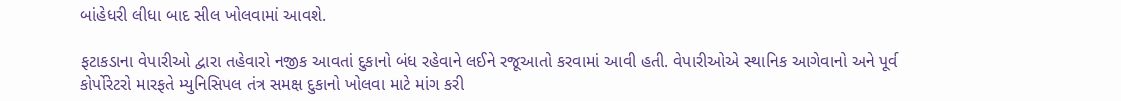બાંહેધરી લીધા બાદ સીલ ખોલવામાં આવશે.

ફટાકડાના વેપારીઓ દ્વારા તહેવારો નજીક આવતાં દુકાનો બંધ રહેવાને લઈને રજૂઆતો કરવામાં આવી હતી. વેપારીઓએ સ્થાનિક આગેવાનો અને પૂર્વ કોર્પોરેટરો મારફતે મ્યુનિસિપલ તંત્ર સમક્ષ દુકાનો ખોલવા માટે માંગ કરી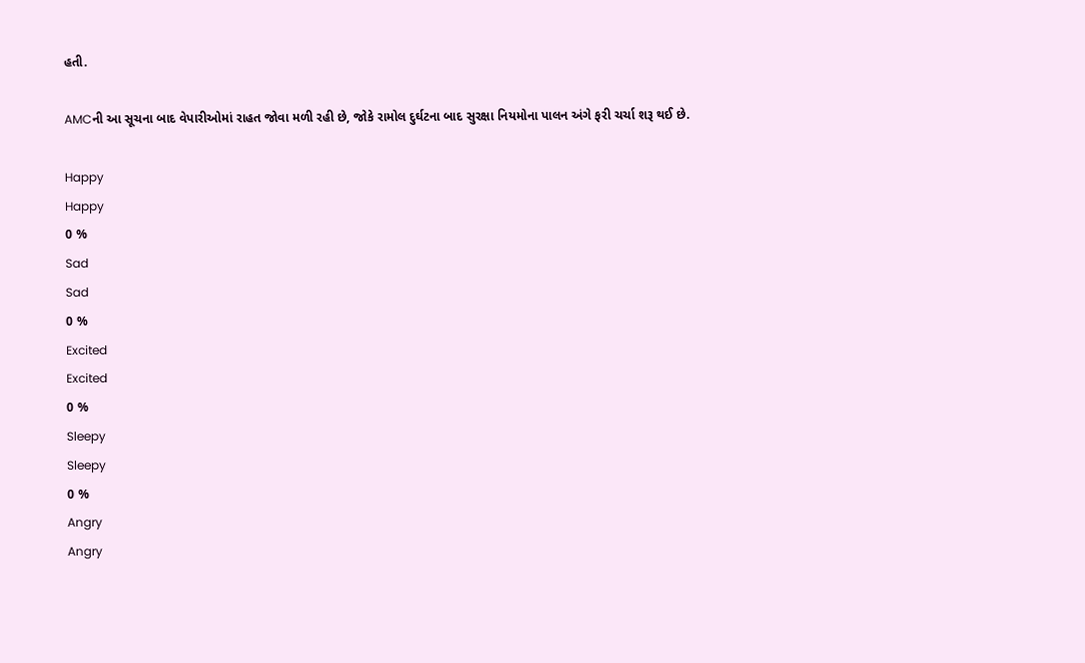હતી.

AMCની આ સૂચના બાદ વેપારીઓમાં રાહત જોવા મળી રહી છે, જોકે રામોલ દુર્ઘટના બાદ સુરક્ષા નિયમોના પાલન અંગે ફરી ચર્ચા શરૂ થઈ છે.

Happy
Happy
0 %
Sad
Sad
0 %
Excited
Excited
0 %
Sleepy
Sleepy
0 %
Angry
Angry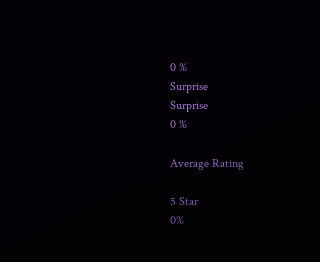0 %
Surprise
Surprise
0 %

Average Rating

5 Star
0%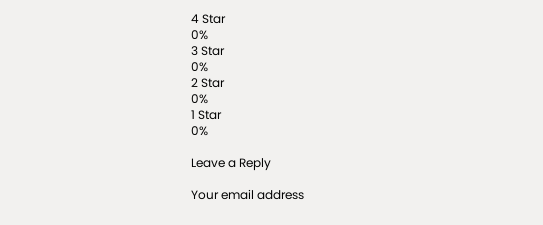4 Star
0%
3 Star
0%
2 Star
0%
1 Star
0%

Leave a Reply

Your email address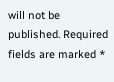will not be published. Required fields are marked *